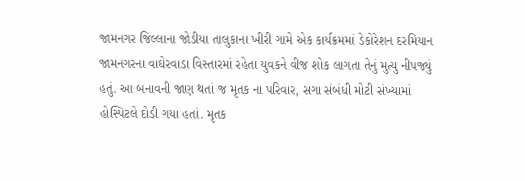જામનગર જિલ્લાના જોડીયા તાલુકાના ખીરી ગામે એક કાર્યક્રમમાં ડેકોરેશન દરમિયાન જામનગરના વાઘેરવાડા વિસ્તારમાં રહેતા યુવકને વીજ શોક લાગતા તેનું મુત્યુ નીપજ્યું હતું. આ બનાવની જાણ થતાં જ મૃતક ના પરિવાર, સગા સંબંધી મોટી સંખ્યામાં હોસ્પિટલે દોડી ગયા હતાં. મૃતક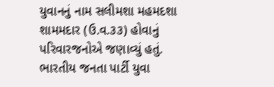યુવાનનું નામ સલીમશા મહમદશા શામમદાર (ઉ.વ.૩૩) હોવાનું પરિવારજનોએ જણાવ્યું હતું.
ભારતીય જનતા પાર્ટી યુવા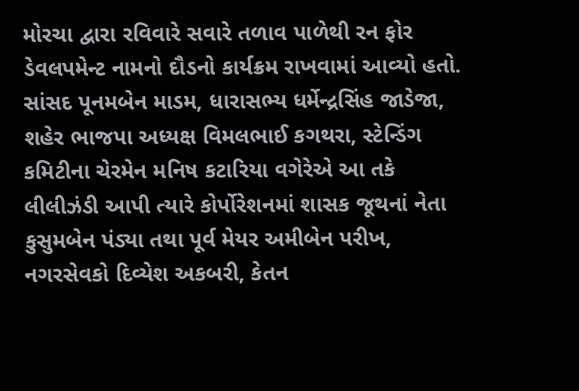મોરચા દ્વારા રવિવારે સવારે તળાવ પાળેથી રન ફોર ડેવલપમેન્ટ નામનો દૌડનો કાર્યક્રમ રાખવામાં આવ્યો હતો. સાંસદ પૂનમબેન માડમ, ધારાસભ્ય ધર્મેન્દ્રસિંહ જાડેજા, શહેર ભાજપા અધ્યક્ષ વિમલભાઈ કગથરા, સ્ટેન્ડિંગ કમિટીના ચેરમેન મનિષ કટારિયા વગેરેએ આ તકે લીલીઝંડી આપી ત્યારે કોર્પોરેશનમાં શાસક જૂથનાં નેતા કુસુમબેન પંડ્યા તથા પૂર્વ મેયર અમીબેન પરીખ, નગરસેવકો દિવ્યેશ અકબરી, કેતન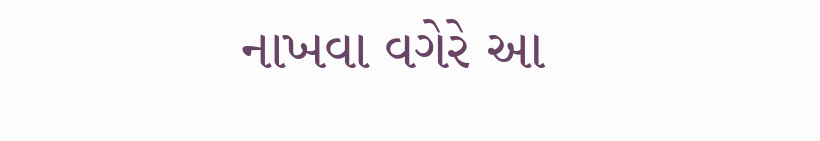નાખવા વગેરે આ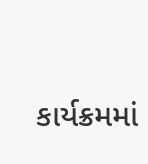કાર્યક્રમમાં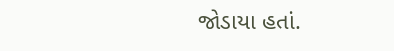જોડાયા હતાં.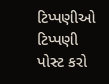ટિપ્પણીઓ
ટિપ્પણી પોસ્ટ કરો